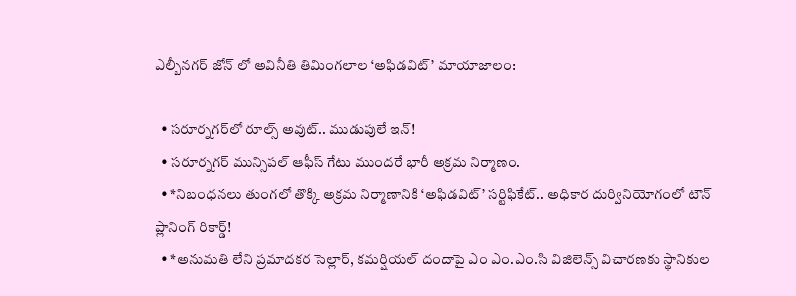ఎల్బీనగర్ జోన్ లో అవినీతి తిమింగలాల ‘అఫిడవిట్’ మాయాజాలం:

  • సరూర్నగర్‌లో రూల్స్ అవుట్.. ముడుపులే ఇన్!
  • సరూర్నగర్ మున్సిపల్ ఆఫీస్ గేటు ముందరే భారీ అక్రమ నిర్మాణం.
  • *నిబంధనలు తుంగలో తొక్కి అక్రమ నిర్మాణానికి ‘అఫిడవిట్’ సర్టిఫికేట్.. అధికార దుర్వినియోగంలో టౌన్ ప్లానింగ్ రికార్డ్!
  • *అనుమతి లేని ప్రమాదకర సెల్లార్, కమర్షియల్ దందాపై ఎం ఎం.ఎం.సి విజిలెన్స్ విచారణకు స్థానికుల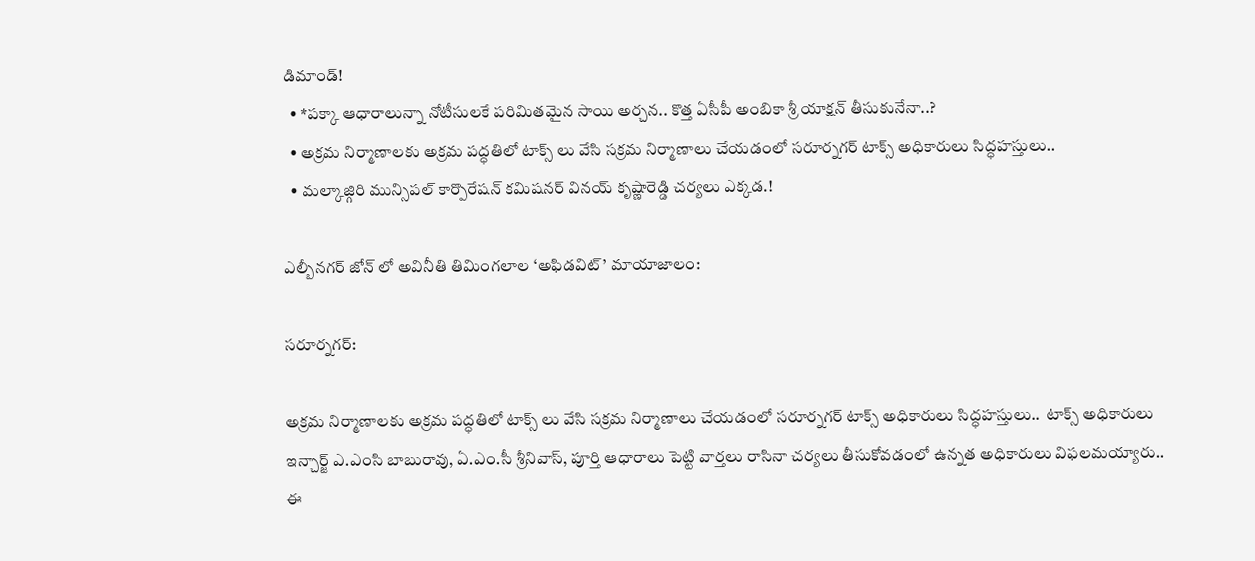డిమాండ్!
  • *పక్కా ఆధారాలున్నా నోటీసులకే పరిమితమైన సాయి అర్చన.. కొత్త ఏసీపీ అంబికా శ్రీ యాక్షన్ తీసుకునేనా..?
  • అక్రమ నిర్మాణాలకు అక్రమ పద్ధతిలో టాక్స్ లు వేసి సక్రమ నిర్మాణాలు చేయడంలో సరూర్నగర్ టాక్స్ అధికారులు సిద్ధహస్తులు..
  • మల్కాజ్గిరి మున్సిపల్ కార్పొరేషన్ కమిషనర్ వినయ్ కృష్ణారెడ్డి చర్యలు ఎక్కడ.!

ఎల్బీనగర్ జోన్ లో అవినీతి తిమింగలాల ‘అఫిడవిట్’ మాయాజాలం:

సరూర్నగర్:

అక్రమ నిర్మాణాలకు అక్రమ పద్ధతిలో టాక్స్ లు వేసి సక్రమ నిర్మాణాలు చేయడంలో సరూర్నగర్ టాక్స్ అధికారులు సిద్ధహస్తులు..  టాక్స్ అధికారులు ఇన్చార్జ్ ఎ.ఎంసి బాబురావు, ఏ.ఎం.సీ శ్రీనివాస్, పూర్తి ఆధారాలు పెట్టి వార్తలు రాసినా చర్యలు తీసుకోవడంలో ఉన్నత అధికారులు విఫలమయ్యారు.. ఈ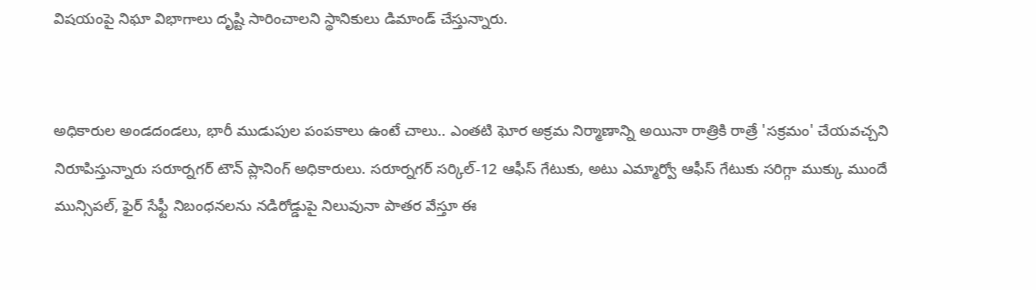విషయంపై నిఘా విభాగాలు దృష్టి సారించాలని స్థానికులు డిమాండ్ చేస్తున్నారు.


అధికారుల అండదండలు, భారీ ముడుపుల పంపకాలు ఉంటే చాలు.. ఎంతటి ఘోర అక్రమ నిర్మాణాన్ని అయినా రాత్రికి రాత్రే 'సక్రమం' చేయవచ్చని నిరూపిస్తున్నారు సరూర్నగర్ టౌన్ ప్లానింగ్ అధికారులు. సరూర్నగర్ సర్కిల్-12 ఆఫీస్ గేటుకు, అటు ఎమ్మార్వో ఆఫీస్ గేటుకు సరిగ్గా ముక్కు ముందే మున్సిపల్, ఫైర్ సేఫ్టీ నిబంధనలను నడిరోడ్డుపై నిలువునా పాతర వేస్తూ ఈ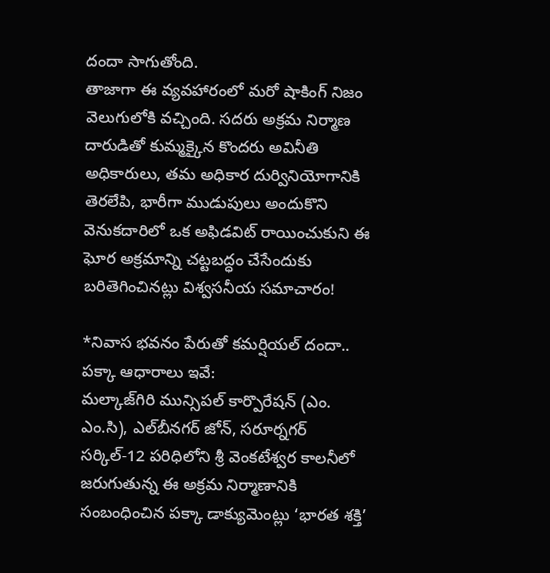దందా సాగుతోంది.
తాజాగా ఈ వ్యవహారంలో మరో షాకింగ్ నిజం వెలుగులోకి వచ్చింది. సదరు అక్రమ నిర్మాణ దారుడితో కుమ్మక్కైన కొందరు అవినీతి అధికారులు, తమ అధికార దుర్వినియోగానికి తెరలేపి, భారీగా ముడుపులు అందుకొని వెనుకదారిలో ఒక అఫిడవిట్ రాయించుకుని ఈ ఘోర అక్రమాన్ని చట్టబద్ధం చేసేందుకు బరితెగించినట్లు విశ్వసనీయ సమాచారం!

*నివాస భవనం పేరుతో కమర్షియల్ దందా.. పక్కా ఆధారాలు ఇవే:
మల్కాజ్‌గిరి మున్సిపల్ కార్పొరేషన్ (ఎం. ఎం.సి), ఎల్‌బీనగర్ జోన్, సరూర్నగర్ సర్కిల్-12 పరిధిలోని శ్రీ వెంకటేశ్వర కాలనీలో జరుగుతున్న ఈ అక్రమ నిర్మాణానికి సంబంధించిన పక్కా డాక్యుమెంట్లు ‘భారత శక్తి’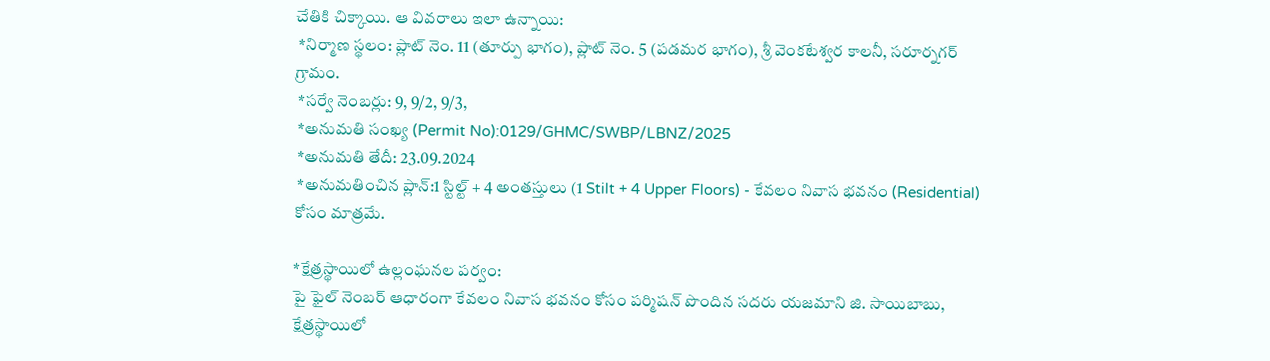చేతికి చిక్కాయి. ఆ వివరాలు ఇలా ఉన్నాయి:
 *నిర్మాణ స్థలం: ప్లాట్ నెం. 11 (తూర్పు భాగం), ప్లాట్ నెం. 5 (పడమర భాగం), శ్రీ వెంకటేశ్వర కాలనీ, సరూర్నగర్ గ్రామం.
 *సర్వే నెంబర్లు: 9, 9/2, 9/3,
 *అనుమతి సంఖ్య (Permit No):0129/GHMC/SWBP/LBNZ/2025
 *అనుమతి తేదీ: 23.09.2024
 *అనుమతించిన ప్లాన్:1 స్టిల్ట్ + 4 అంతస్తులు (1 Stilt + 4 Upper Floors) - కేవలం నివాస భవనం (Residential) కోసం మాత్రమే.

*క్షేత్రస్థాయిలో ఉల్లంఘనల పర్వం:
పై ఫైల్ నెంబర్ ఆధారంగా కేవలం నివాస భవనం కోసం పర్మిషన్ పొందిన సదరు యజమాని జి. సాయిబాబు, క్షేత్రస్థాయిలో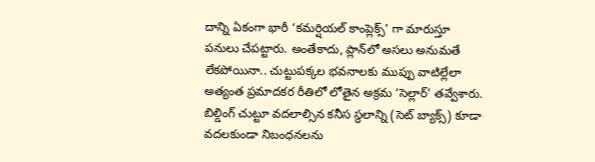దాన్ని ఏకంగా భారీ ‘కమర్షియల్ కాంప్లెక్స్’ గా మారుస్తూ పనులు చేపట్టారు. అంతేకాదు, ప్లాన్‌లో అసలు అనుమతే లేకపోయినా.. చుట్టుపక్కల భవనాలకు ముప్పు వాటిల్లేలా అత్యంత ప్రమాదకర రీతిలో లోతైన అక్రమ ‘సెల్లార్’ తవ్వేశారు. బిల్డింగ్ చుట్టూ వదలాల్సిన కనీస స్థలాన్ని (సెట్ బ్యాక్స్) కూడా వదలకుండా నిబంధనలను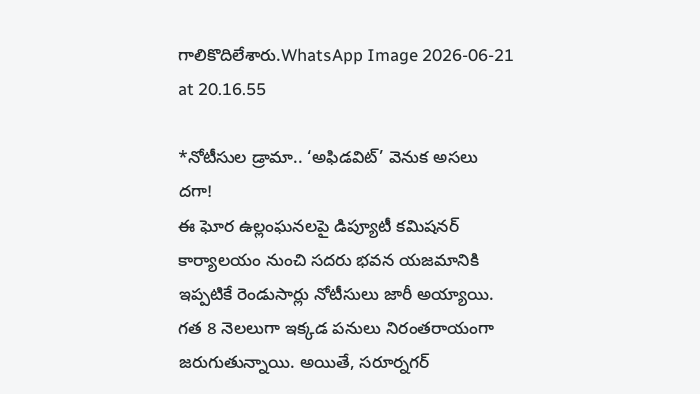గాలికొదిలేశారు.WhatsApp Image 2026-06-21 at 20.16.55

*నోటీసుల డ్రామా.. ‘అఫిడవిట్’ వెనుక అసలు దగా!
ఈ ఘోర ఉల్లంఘనలపై డిప్యూటీ కమిషనర్ కార్యాలయం నుంచి సదరు భవన యజమానికి ఇప్పటికే రెండుసార్లు నోటీసులు జారీ అయ్యాయి. గత 8 నెలలుగా ఇక్కడ పనులు నిరంతరాయంగా జరుగుతున్నాయి. అయితే, సరూర్నగర్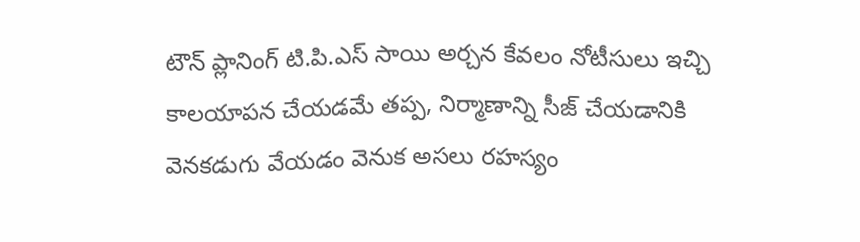టౌన్ ప్లానింగ్ టి.పి.ఎస్ సాయి అర్చన కేవలం నోటీసులు ఇచ్చి కాలయాపన చేయడమే తప్ప, నిర్మాణాన్ని సీజ్ చేయడానికి వెనకడుగు వేయడం వెనుక అసలు రహస్యం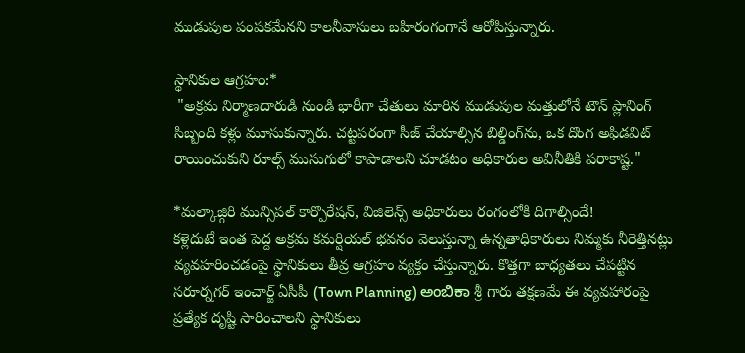ముడుపుల పంపకమేనని కాలనీవాసులు బహిరంగంగానే ఆరోపిస్తున్నారు.

స్థానికుల ఆగ్రహం:*
 "అక్రమ నిర్మాణదారుడి నుండి భారీగా చేతులు మారిన ముడుపుల మత్తులోనే టౌన్ ప్లానింగ్ సిబ్బంది కళ్లు మూసుకున్నారు. చట్టపరంగా సీజ్ చేయాల్సిన బిల్డింగ్‌ను, ఒక దొంగ అఫిడవిట్ రాయించుకుని రూల్స్ ముసుగులో కాపాడాలని చూడటం అధికారుల అవినీతికి పరాకాష్ట."

*మల్కాజ్గిరి మున్సిపల్ కార్పొరేషన్, విజిలెన్స్ అధికారులు రంగంలోకి దిగాల్సిందే!
కళ్లెదుటే ఇంత పెద్ద అక్రమ కమర్షియల్ భవనం వెలుస్తున్నా ఉన్నతాధికారులు నిమ్మకు నీరెత్తినట్లు వ్యవహరించడంపై స్థానికులు తీవ్ర ఆగ్రహం వ్యక్తం చేస్తున్నారు. కొత్తగా బాధ్యతలు చేపట్టిన సరూర్నగర్ ఇంచార్జ్ ఏసీపీ (Town Planning) ಅಂಬಿಕಾ శ్రీ గారు తక్షణమే ఈ వ్యవహారంపై ప్రత్యేక దృష్టి సారించాలని స్థానికులు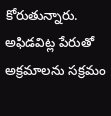కోరుతున్నారు.
అఫిడవిట్ల పేరుతో అక్రమాలను సక్రమం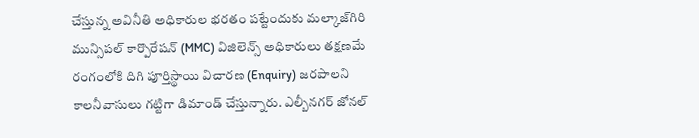చేస్తున్న అవినీతి అధికారుల భరతం పట్టేందుకు మల్కాజ్‌గిరి మున్సిపల్ కార్పొరేషన్ (MMC) విజిలెన్స్ అధికారులు తక్షణమే రంగంలోకి దిగి పూర్తిస్థాయి విచారణ (Enquiry) జరపాలని కాలనీవాసులు గట్టిగా డిమాండ్ చేస్తున్నారు. ఎల్బీనగర్ జోనల్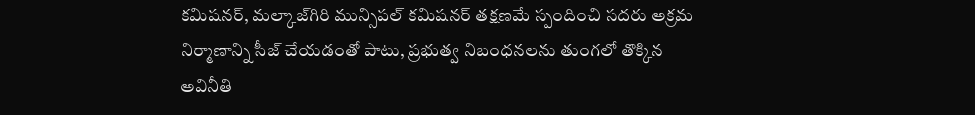కమిషనర్, మల్కాజ్‌గిరి మున్సిపల్ కమిషనర్ తక్షణమే స్పందించి సదరు అక్రమ నిర్మాణాన్ని సీజ్ చేయడంతో పాటు, ప్రభుత్వ నిబంధనలను తుంగలో తొక్కిన అవినీతి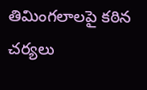తిమింగలాలపై కఠిన చర్యలు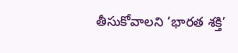తీసుకోవాలని ‘భారత శక్తి’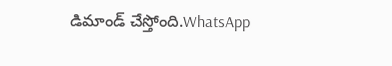డిమాండ్ చేస్తోంది.WhatsApp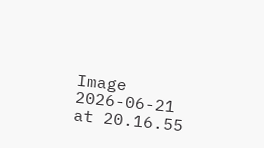Image 2026-06-21 at 20.16.55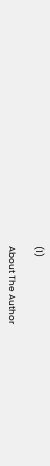(1)

About The Author